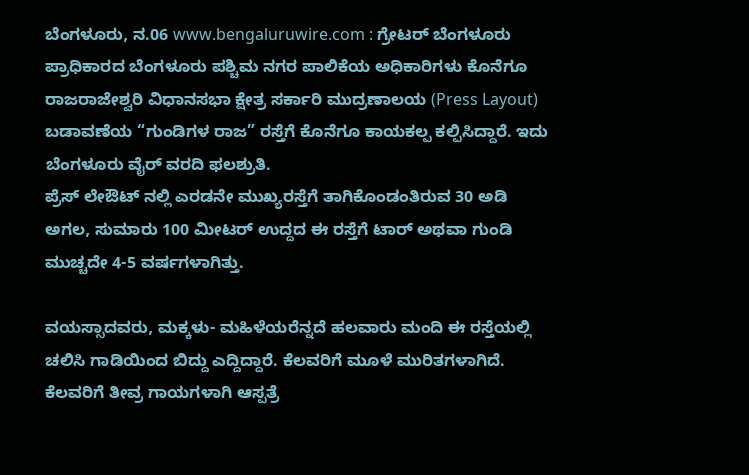ಬೆಂಗಳೂರು, ನ.06 www.bengaluruwire.com : ಗ್ರೇಟರ್ ಬೆಂಗಳೂರು ಪ್ರಾಧಿಕಾರದ ಬೆಂಗಳೂರು ಪಶ್ಚಿಮ ನಗರ ಪಾಲಿಕೆಯ ಅಧಿಕಾರಿಗಳು ಕೊನೆಗೂ ರಾಜರಾಜೇಶ್ವರಿ ವಿಧಾನಸಭಾ ಕ್ಷೇತ್ರ ಸರ್ಕಾರಿ ಮುದ್ರಣಾಲಯ (Press Layout) ಬಡಾವಣೆಯ “ಗುಂಡಿಗಳ ರಾಜ” ರಸ್ತೆಗೆ ಕೊನೆಗೂ ಕಾಯಕಲ್ಪ ಕಲ್ಪಿಸಿದ್ದಾರೆ. ಇದು ಬೆಂಗಳೂರು ವೈರ್ ವರದಿ ಫಲಶ್ರುತಿ.
ಪ್ರೆಸ್ ಲೇಔಟ್ ನಲ್ಲಿ ಎರಡನೇ ಮುಖ್ಯರಸ್ತೆಗೆ ತಾಗಿಕೊಂಡಂತಿರುವ 30 ಅಡಿ ಅಗಲ, ಸುಮಾರು 100 ಮೀಟರ್ ಉದ್ದದ ಈ ರಸ್ತೆಗೆ ಟಾರ್ ಅಥವಾ ಗುಂಡಿ ಮುಚ್ಚದೇ 4-5 ವರ್ಷಗಳಾಗಿತ್ತು.

ವಯಸ್ಸಾದವರು, ಮಕ್ಕಳು- ಮಹಿಳೆಯರೆನ್ನದೆ ಹಲವಾರು ಮಂದಿ ಈ ರಸ್ತೆಯಲ್ಲಿ ಚಲಿಸಿ ಗಾಡಿಯಿಂದ ಬಿದ್ದು ಎದ್ದಿದ್ದಾರೆ. ಕೆಲವರಿಗೆ ಮೂಳೆ ಮುರಿತಗಳಾಗಿದೆ. ಕೆಲವರಿಗೆ ತೀವ್ರ ಗಾಯಗಳಾಗಿ ಆಸ್ಪತ್ರೆ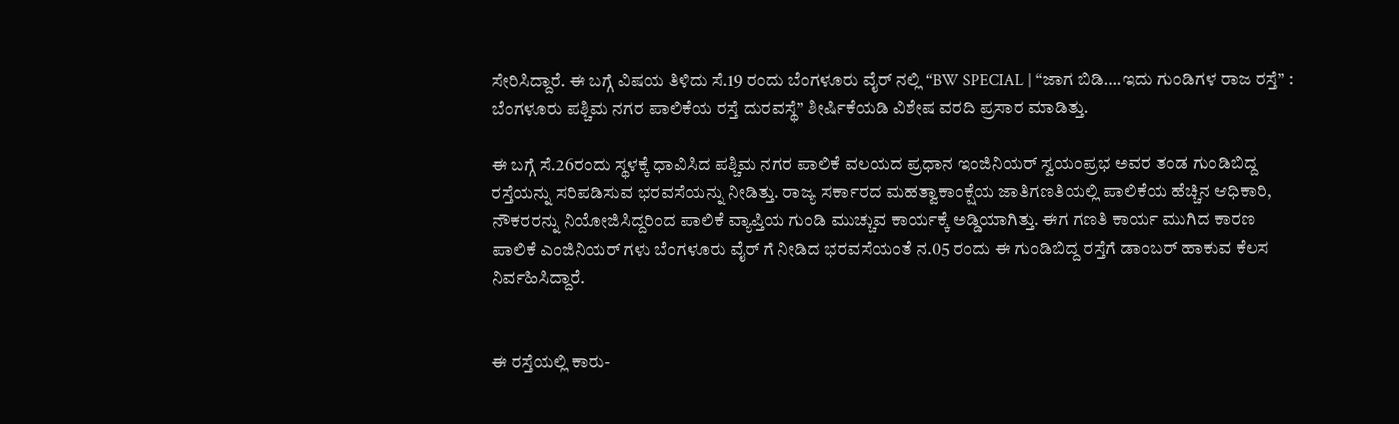ಸೇರಿಸಿದ್ದಾರೆ. ಈ ಬಗ್ಗೆ ವಿಷಯ ತಿಳಿದು ಸೆ.19 ರಂದು ಬೆಂಗಳೂರು ವೈರ್ ನಲ್ಲಿ “BW SPECIAL | “ಜಾಗ ಬಿಡಿ….ಇದು ಗುಂಡಿಗಳ ರಾಜ ರಸ್ತೆ” : ಬೆಂಗಳೂರು ಪಶ್ಚಿಮ ನಗರ ಪಾಲಿಕೆಯ ರಸ್ತೆ ದುರವಸ್ಥೆ” ಶೀರ್ಷಿಕೆಯಡಿ ವಿಶೇಷ ವರದಿ ಪ್ರಸಾರ ಮಾಡಿತ್ತು.

ಈ ಬಗ್ಗೆ ಸೆ.26ರಂದು ಸ್ಥಳಕ್ಕೆ ಧಾವಿಸಿದ ಪಶ್ಚಿಮ ನಗರ ಪಾಲಿಕೆ ವಲಯದ ಪ್ರಧಾನ ಇಂಜಿನಿಯರ್ ಸ್ವಯಂಪ್ರಭ ಅವರ ತಂಡ ಗುಂಡಿಬಿದ್ದ ರಸ್ತೆಯನ್ನು ಸರಿಪಡಿಸುವ ಭರವಸೆಯನ್ನು ನೀಡಿತ್ತು. ರಾಜ್ಯ ಸರ್ಕಾರದ ಮಹತ್ವಾಕಾಂಕ್ಷೆಯ ಜಾತಿಗಣತಿಯಲ್ಲಿ ಪಾಲಿಕೆಯ ಹೆಚ್ಚಿನ ಆಧಿಕಾರಿ, ನೌಕರರನ್ನು ನಿಯೋಜಿಸಿದ್ದರಿಂದ ಪಾಲಿಕೆ ವ್ಯಾಪ್ತಿಯ ಗುಂಡಿ ಮುಚ್ಚುವ ಕಾರ್ಯಕ್ಕೆ ಅಡ್ಡಿಯಾಗಿತ್ತು. ಈಗ ಗಣತಿ ಕಾರ್ಯ ಮುಗಿದ ಕಾರಣ ಪಾಲಿಕೆ ಎಂಜಿನಿಯರ್ ಗಳು ಬೆಂಗಳೂರು ವೈರ್ ಗೆ ನೀಡಿದ ಭರವಸೆಯಂತೆ ನ.05 ರಂದು ಈ ಗುಂಡಿಬಿದ್ದ ರಸ್ತೆಗೆ ಡಾಂಬರ್ ಹಾಕುವ ಕೆಲಸ ನಿರ್ವಹಿಸಿದ್ದಾರೆ.


ಈ ರಸ್ತೆಯಲ್ಲಿ ಕಾರು-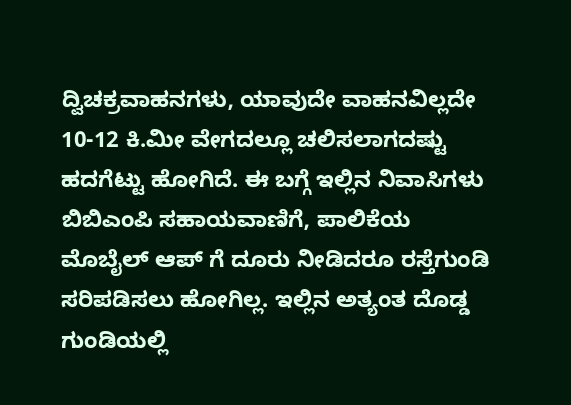ದ್ವಿಚಕ್ರವಾಹನಗಳು, ಯಾವುದೇ ವಾಹನವಿಲ್ಲದೇ 10-12 ಕಿ.ಮೀ ವೇಗದಲ್ಲೂ ಚಲಿಸಲಾಗದಷ್ಟು ಹದಗೆಟ್ಟು ಹೋಗಿದೆ. ಈ ಬಗ್ಗೆ ಇಲ್ಲಿನ ನಿವಾಸಿಗಳು ಬಿಬಿಎಂಪಿ ಸಹಾಯವಾಣಿಗೆ, ಪಾಲಿಕೆಯ ಮೊಬೈಲ್ ಆಪ್ ಗೆ ದೂರು ನೀಡಿದರೂ ರಸ್ತೆಗುಂಡಿ ಸರಿಪಡಿಸಲು ಹೋಗಿಲ್ಲ. ಇಲ್ಲಿನ ಅತ್ಯಂತ ದೊಡ್ಡ ಗುಂಡಿಯಲ್ಲಿ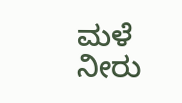ಮಳೆ ನೀರು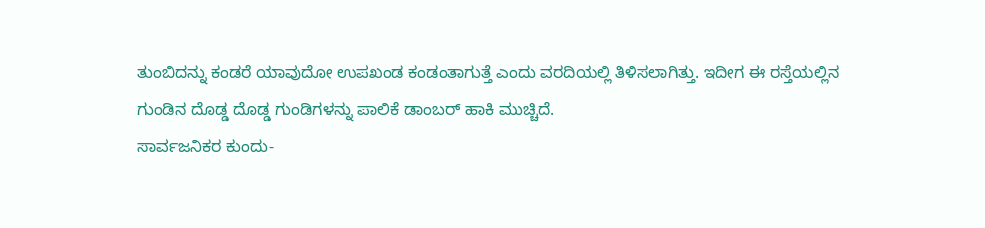ತುಂಬಿದನ್ನು ಕಂಡರೆ ಯಾವುದೋ ಉಪಖಂಡ ಕಂಡಂತಾಗುತ್ತೆ ಎಂದು ವರದಿಯಲ್ಲಿ ತಿಳಿಸಲಾಗಿತ್ತು. ಇದೀಗ ಈ ರಸ್ತೆಯಲ್ಲಿನ ಗುಂಡಿನ ದೊಡ್ಡ ದೊಡ್ಡ ಗುಂಡಿಗಳನ್ನು ಪಾಲಿಕೆ ಡಾಂಬರ್ ಹಾಕಿ ಮುಚ್ಚಿದೆ.
ಸಾರ್ವಜನಿಕರ ಕುಂದು-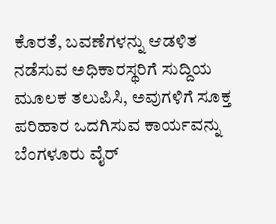ಕೊರತೆ, ಬವಣೆಗಳನ್ನು ಆಡಳಿತ ನಡೆಸುವ ಅಧಿಕಾರಸ್ಥರಿಗೆ ಸುದ್ದಿಯ ಮೂಲಕ ತಲುಪಿಸಿ, ಅವುಗಳಿಗೆ ಸೂಕ್ತ ಪರಿಹಾರ ಒದಗಿಸುವ ಕಾರ್ಯವನ್ನು ಬೆಂಗಳೂರು ವೈರ್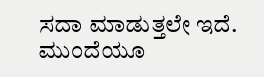ಸದಾ ಮಾಡುತ್ತಲೇ ಇದೆ. ಮುಂದೆಯೂ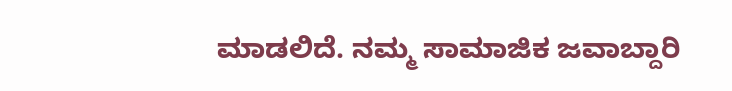ಮಾಡಲಿದೆ. ನಮ್ಮ ಸಾಮಾಜಿಕ ಜವಾಬ್ದಾರಿ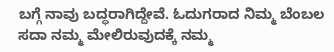ಬಗ್ಗೆ ನಾವು ಬದ್ಧರಾಗಿದ್ದೇವೆ. ಓದುಗರಾದ ನಿಮ್ಮ ಬೆಂಬಲ ಸದಾ ನಮ್ಮ ಮೇಲಿರುವುದಕ್ಕೆ ನಮ್ಮ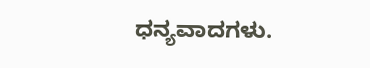ಧನ್ಯವಾದಗಳು.